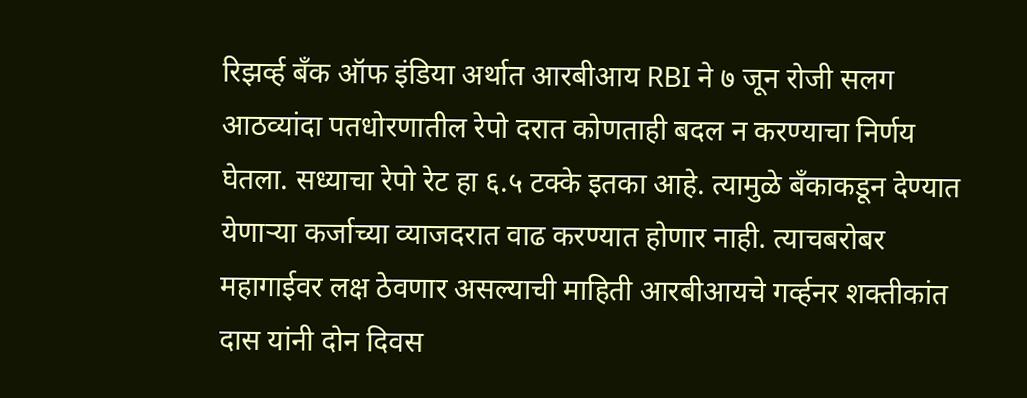रिझर्व्ह बँक ऑफ इंडिया अर्थात आरबीआय RBI ने ७ जून रोजी सलग आठव्यांदा पतधोरणातील रेपो दरात कोणताही बदल न करण्याचा निर्णय घेतला. सध्याचा रेपो रेट हा ६.५ टक्के इतका आहे. त्यामुळे बँकाकडून देण्यात येणाऱ्या कर्जाच्या व्याजदरात वाढ करण्यात होणार नाही. त्याचबरोबर महागाईवर लक्ष ठेवणार असल्याची माहिती आरबीआयचे गर्व्हनर शक्तीकांत दास यांनी दोन दिवस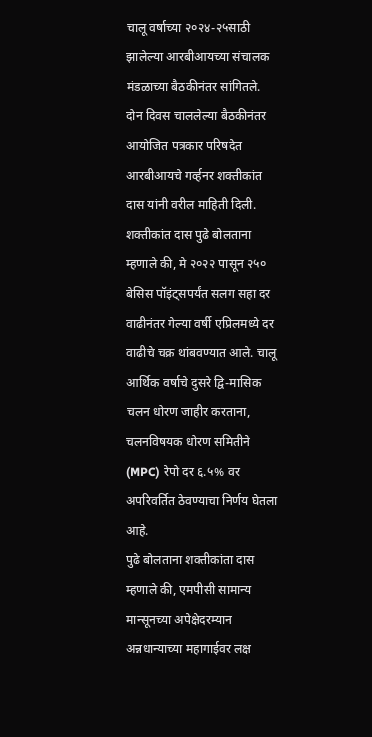चालू वर्षाच्या २०२४-२५साठी झालेल्या आरबीआयच्या संचालक मंडळाच्या बैठकीनंतर सांगितले.
दोन दिवस चाललेल्या बैठकीनंतर आयोजित पत्रकार परिषदेत आरबीआयचे गर्व्हनर शक्तीकांत दास यांनी वरील माहिती दिली.
शक्तीकांत दास पुढे बोलताना म्हणाले की, मे २०२२ पासून २५० बेसिस पॉइंट्सपर्यंत सलग सहा दर वाढीनंतर गेल्या वर्षी एप्रिलमध्ये दर वाढीचे चक्र थांबवण्यात आले. चालू आर्थिक वर्षाचे दुसरे द्वि-मासिक चलन धोरण जाहीर करताना, चलनविषयक धोरण समितीने (MPC) रेपो दर ६.५% वर अपरिवर्तित ठेवण्याचा निर्णय घेतला आहे.
पुढे बोलताना शक्तीकांता दास म्हणाले की, एमपीसी सामान्य मान्सूनच्या अपेक्षेदरम्यान अन्नधान्याच्या महागाईवर लक्ष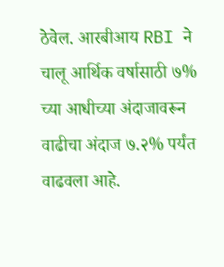ठेवेल. आरबीआय RBI ने चालू आर्थिक वर्षासाठी ७% च्या आधीच्या अंदाजावरून वाढीचा अंदाज ७.२% पर्यंत वाढवला आहे.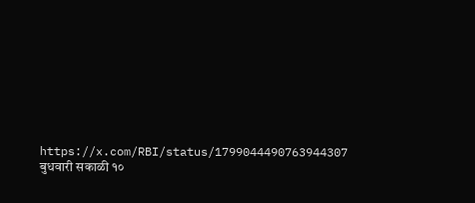https://x.com/RBI/status/1799044490763944307
बुधवारी सकाळी १०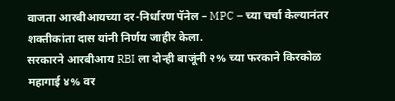वाजता आरबीआयच्या दर-निर्धारण पॅनेल – MPC – च्या चर्चा केल्यानंतर शक्तीकांता दास यांनी निर्णय जाहीर केला.
सरकारने आरबीआय RBI ला दोन्ही बाजूंनी २% च्या फरकाने किरकोळ महागाई ४% वर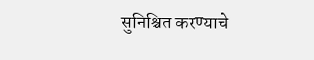सुनिश्चित करण्याचे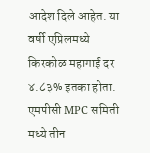आदेश दिले आहेत. या वर्षी एप्रिलमध्ये किरकोळ महागाई दर ४.८३% इतका होता.
एमपीसी MPC समिती मध्ये तीन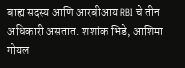बाह्य सदस्य आणि आरबीआय RBI चे तीन अधिकारी असतात. शशांक भिडे, आशिमा गोयल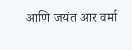आणि जयंत आर वर्मा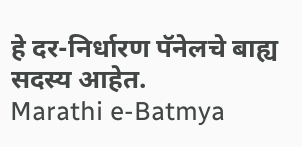हे दर-निर्धारण पॅनेलचे बाह्य सदस्य आहेत.
Marathi e-Batmya